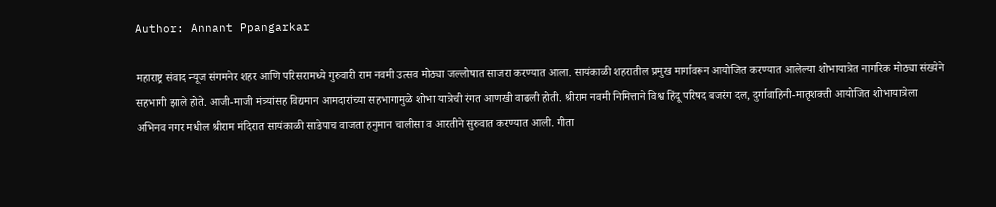Author: Annant Ppangarkar

महाराष्ट्र संवाद न्यूज संगमनेर शहर आणि परिसरामध्ये गुरुवारी राम नवमी उत्सव मोठ्या जल्लोषात साजरा करण्यात आला. सायंकाळी शहरातील प्रमुख मार्गावरून आयोजित करण्यात आलेल्या शोभायात्रेत नागरिक मोठ्या संख्येने सहभागी झाले होते. आजी-माजी मंत्र्यांसह विद्यमान आमदारांच्या सहभागामुळे शोभा यात्रेची रंगत आणखी वाढली होती. श्रीराम नवमी निमित्ताने विश्व हिंदू परिषद बजरंग दल, दुर्गावाहिनी-मातृशक्ती आयोजित शोभायात्रेला अभिनव नगर मधील श्रीराम मंदिरात सायंकाळी साडेपाच वाजता हनुमान चालीसा व आरतीने सुरुवात करण्यात आली. गीता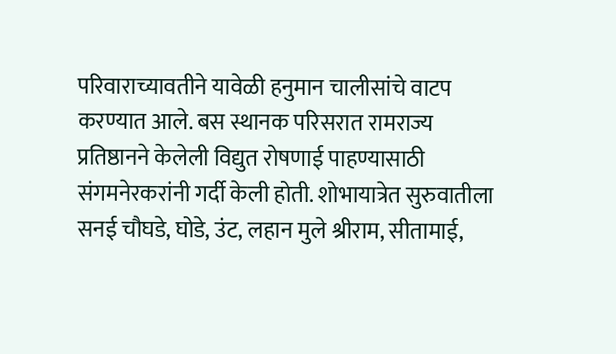परिवाराच्यावतीने यावेळी हनुमान चालीसांचे वाटप करण्यात आले. बस स्थानक परिसरात रामराज्य प्रतिष्ठानने केलेली विद्युत रोषणाई पाहण्यासाठी संगमनेरकरांनी गर्दी केली होती. शोभायात्रेत सुरुवातीला सनई चौघडे, घोडे, उंट, लहान मुले श्रीराम, सीतामाई,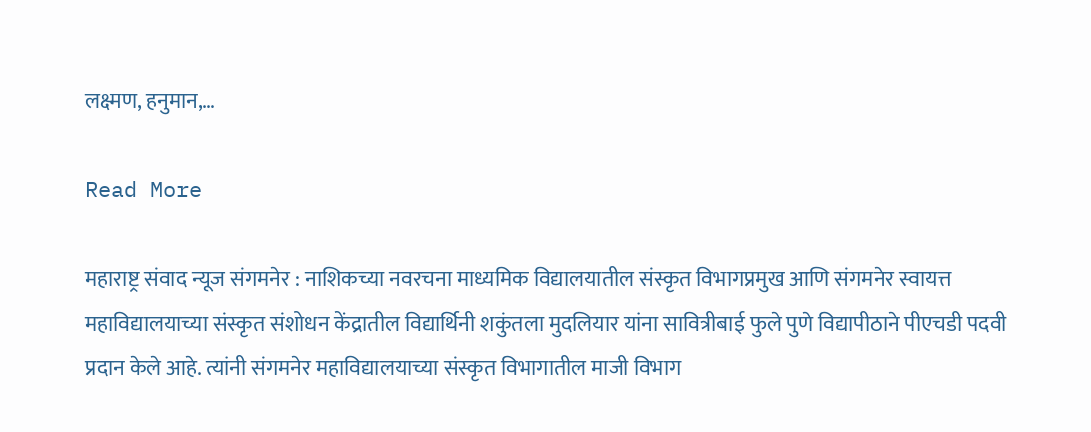लक्ष्मण, हनुमान,…

Read More

महाराष्ट्र संवाद न्यूज संगमनेर : नाशिकच्या नवरचना माध्यमिक विद्यालयातील संस्कृत विभागप्रमुख आणि संगमनेर स्वायत्त महाविद्यालयाच्या संस्कृत संशोधन केंद्रातील विद्यार्थिनी शकुंतला मुदलियार यांना सावित्रीबाई फुले पुणे विद्यापीठाने पीएचडी पदवी प्रदान केले आहे. त्यांनी संगमनेर महाविद्यालयाच्या संस्कृत विभागातील माजी विभाग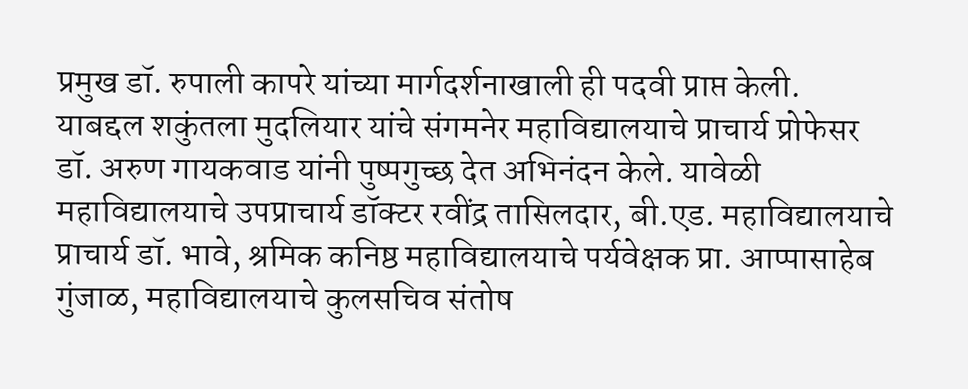प्रमुख डॉ. रुपाली कापरे यांच्या मार्गदर्शनाखाली ही पदवी प्राप्त केली. याबद्दल शकुंतला मुदलियार यांचे संगमनेर महाविद्यालयाचे प्राचार्य प्रोफेसर डॉ. अरुण गायकवाड यांनी पुष्पगुच्छ देत अभिनंदन केले. यावेळी महाविद्यालयाचे उपप्राचार्य डॉक्टर रवींद्र तासिलदार, बी.एड. महाविद्यालयाचे प्राचार्य डॉ. भावे, श्रमिक कनिष्ठ महाविद्यालयाचे पर्यवेक्षक प्रा. आप्पासाहेब गुंजाळ, महाविद्यालयाचे कुलसचिव संतोष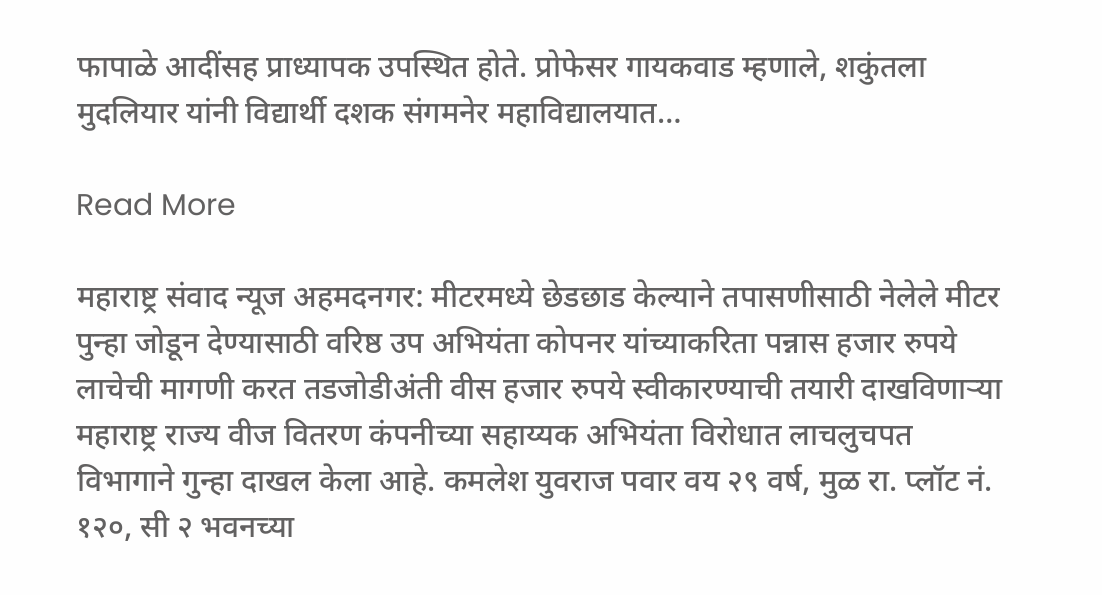फापाळे आदींसह प्राध्यापक उपस्थित होते. प्रोफेसर गायकवाड म्हणाले, शकुंतला मुदलियार यांनी विद्यार्थी दशक संगमनेर महाविद्यालयात…

Read More

महाराष्ट्र संवाद न्यूज अहमदनगर: मीटरमध्ये छेडछाड केल्याने तपासणीसाठी नेलेले मीटर पुन्हा जोडून देण्यासाठी वरिष्ठ उप अभियंता कोपनर यांच्याकरिता पन्नास हजार रुपये लाचेची मागणी करत तडजोडीअंती वीस हजार रुपये स्वीकारण्याची तयारी दाखविणाऱ्या महाराष्ट्र राज्य वीज वितरण कंपनीच्या सहाय्यक अभियंता विरोधात लाचलुचपत विभागाने गुन्हा दाखल केला आहे. कमलेश युवराज पवार वय २९ वर्ष, मुळ रा. प्लॉट नं. १२०, सी २ भवनच्या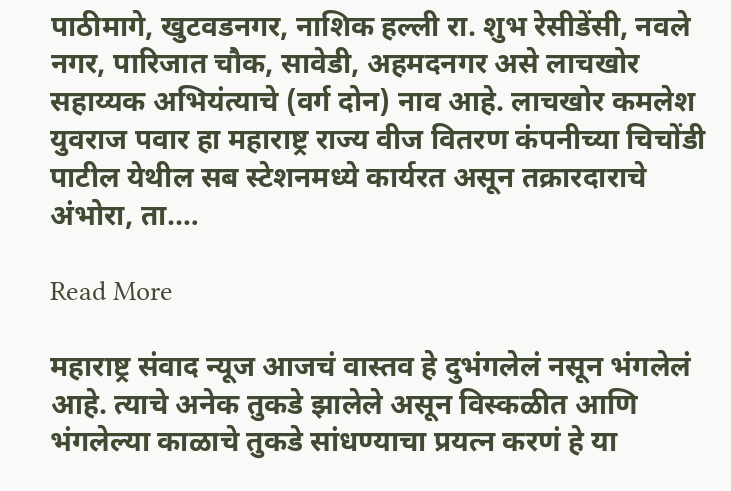पाठीमागे, खुटवडनगर, नाशिक हल्ली रा. शुभ रेसीडेंसी, नवले नगर, पारिजात चौक, सावेडी, अहमदनगर असे लाचखोर सहाय्यक अभियंत्याचे (वर्ग दोन) नाव आहे. लाचखोर कमलेश युवराज पवार हा महाराष्ट्र राज्य वीज वितरण कंपनीच्या चिचोंडी पाटील येथील सब स्टेशनमध्ये कार्यरत असून तक्रारदाराचे अंभोरा, ता.…

Read More

महाराष्ट्र संवाद न्यूज आजचं वास्तव हे दुभंगलेलं नसून भंगलेलं आहे. त्याचे अनेक तुकडे झालेले असून विस्कळीत आणि भंगलेल्या काळाचे तुकडे सांधण्याचा प्रयत्न करणं हे या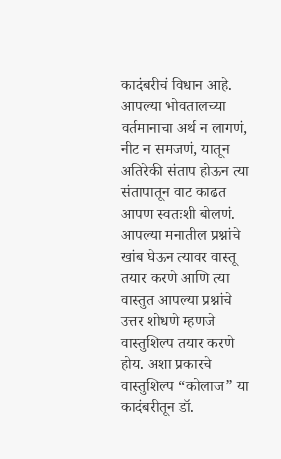कादंबरीचं विधान आहे. आपल्या भोवतालच्या वर्तमानाचा अर्थ न लागणं, नीट न समजणं, यातून अतिरेकी संताप होऊन त्या संतापातून वाट काढत आपण स्वतःशी बोलणं. आपल्या मनातील प्रश्नांचे खांब घेऊन त्यावर वास्तू तयार करणे आणि त्या वास्तुत आपल्या प्रश्नांचे उत्तर शोधणे म्हणजे वास्तुशिल्प तयार करणे होय. अशा प्रकारचे वास्तुशिल्प “कोलाज” या कादंबरीतून डॉ.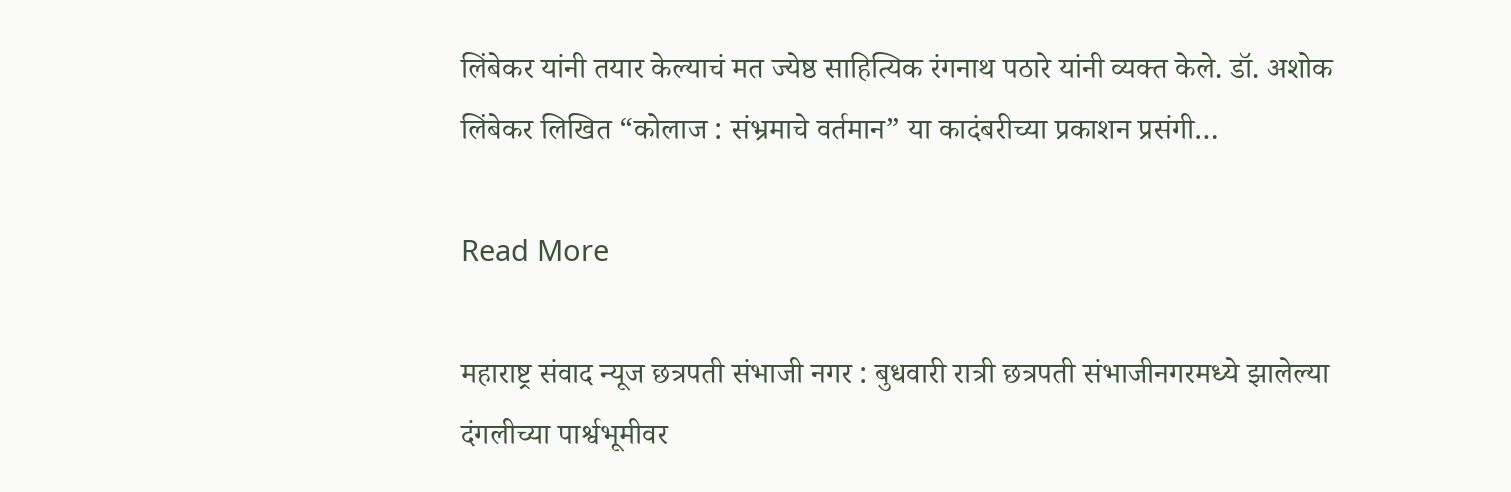लिंबेकर यांनी तयार केल्याचं मत ज्येष्ठ साहित्यिक रंगनाथ पठारे यांनी व्यक्त केले. डॉ. अशोक लिंबेकर लिखित “कोलाज : संभ्रमाचे वर्तमान” या कादंबरीच्या प्रकाशन प्रसंगी…

Read More

महाराष्ट्र संवाद न्यूज छत्रपती संभाजी नगर : बुधवारी रात्री छत्रपती संभाजीनगरमध्ये झालेल्या दंगलीच्या पार्श्वभूमीवर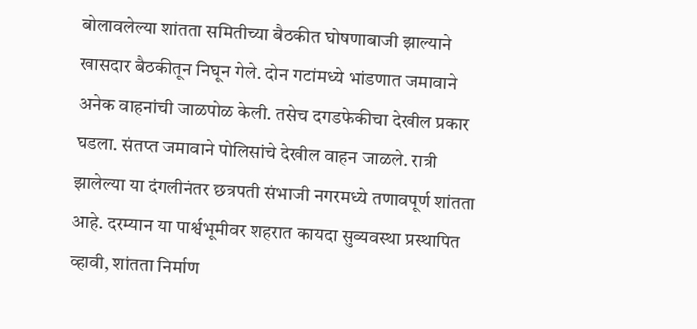बोलावलेल्या शांतता समितीच्या बैठकीत घोषणाबाजी झाल्याने खासदार बैठकीतून निघून गेले. दोन गटांमध्ये भांडणात जमावाने अनेक वाहनांची जाळपोळ केली. तसेच दगडफेकीचा देखील प्रकार घडला. संतप्त जमावाने पोलिसांचे देखील वाहन जाळले. रात्री झालेल्या या दंगलीनंतर छत्रपती संभाजी नगरमध्ये तणावपूर्ण शांतता आहे. दरम्यान या पार्श्वभूमीवर शहरात कायदा सुव्यवस्था प्रस्थापित व्हावी, शांतता निर्माण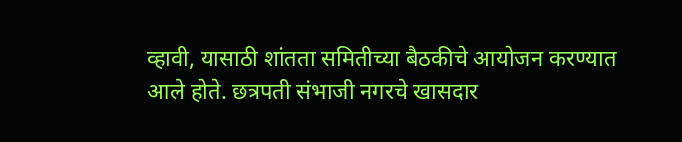व्हावी, यासाठी शांतता समितीच्या बैठकीचे आयोजन करण्यात आले होते. छत्रपती संभाजी नगरचे खासदार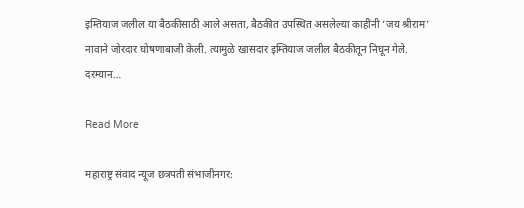इम्तियाज जलील या बैठकीसाठी आले असता, बैठकीत उपस्थित असलेल्या काहींनी ‘जय श्रीराम’ नावाने जोरदार घोषणाबाजी केली. त्यामुळे खासदार इम्तियाज जलील बैठकीतून निघून गेले. दरम्यान…

Read More

महाराष्ट्र संवाद न्यूज छत्रपती संभाजीनगर: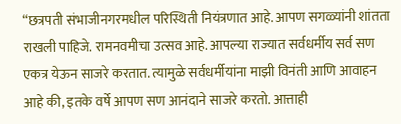“छत्रपती संभाजीनगरमधील परिस्थिती नियंत्रणात आहे. आपण सगळ्यांनी शांतता राखली पाहिजे. रामनवमीचा उत्सव आहे. आपल्या राज्यात सर्वधर्मीय सर्व सण एकत्र येऊन साजरे करतात. त्यामुळे सर्वधर्मीयांना माझी विनंती आणि आवाहन आहे की, इतके वर्षे आपण सण आनंदाने साजरे करतो. आत्ताही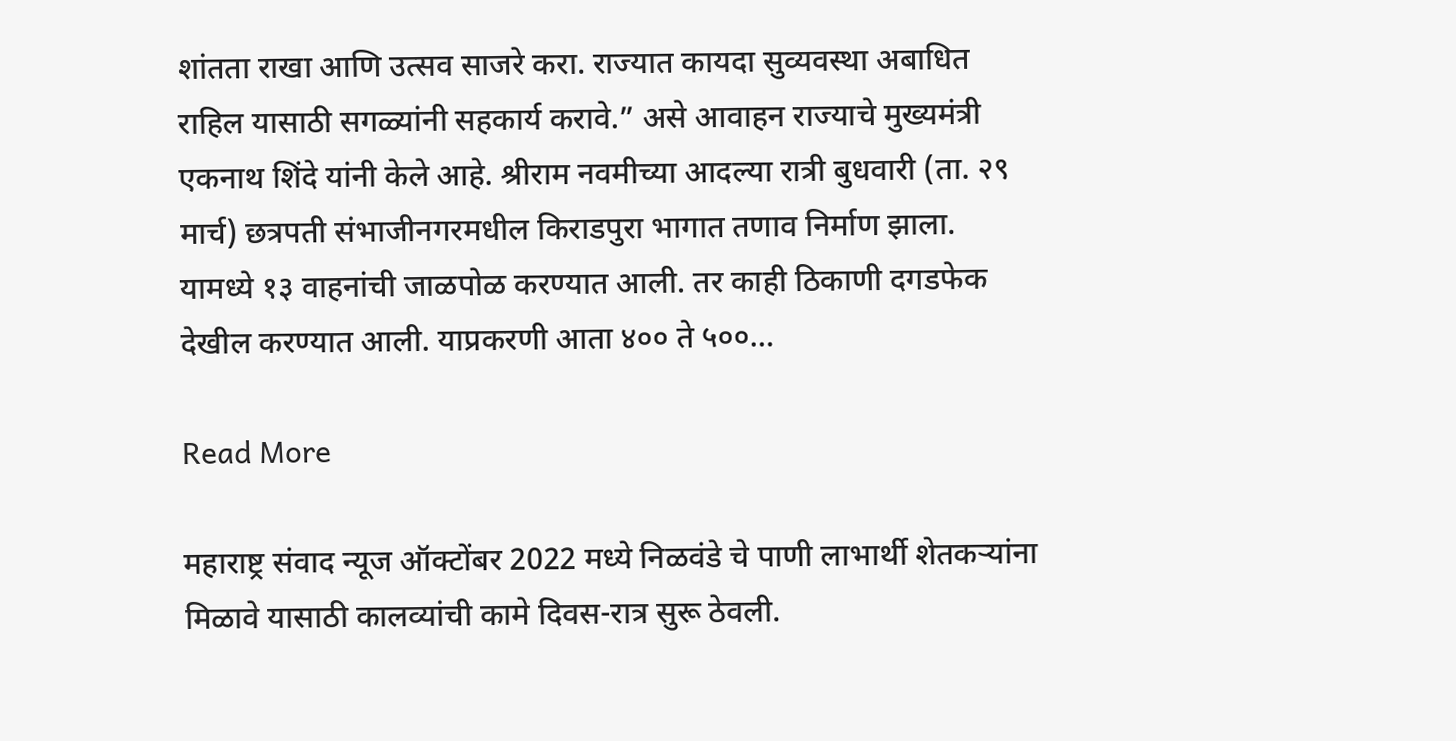शांतता राखा आणि उत्सव साजरे करा. राज्यात कायदा सुव्यवस्था अबाधित राहिल यासाठी सगळ्यांनी सहकार्य करावे.” असे आवाहन राज्याचे मुख्यमंत्री एकनाथ शिंदे यांनी केले आहे. श्रीराम नवमीच्या आदल्या रात्री बुधवारी (ता. २९ मार्च) छत्रपती संभाजीनगरमधील किराडपुरा भागात तणाव निर्माण झाला. यामध्ये १३ वाहनांची जाळपोळ करण्यात आली. तर काही ठिकाणी दगडफेक देखील करण्यात आली. याप्रकरणी आता ४०० ते ५००…

Read More

महाराष्ट्र संवाद न्यूज ऑक्टोंबर 2022 मध्ये निळवंडे चे पाणी लाभार्थी शेतकऱ्यांना मिळावे यासाठी कालव्यांची कामे दिवस-रात्र सुरू ठेवली.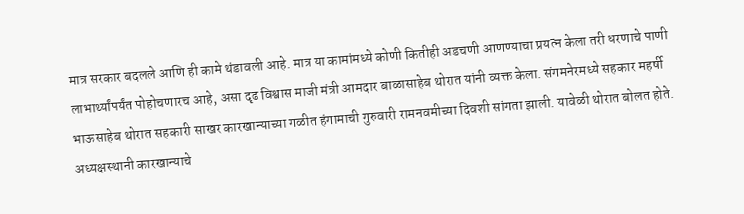मात्र सरकार बदलले आणि ही कामे थंडावली आहे. मात्र या कामांमध्ये कोणी कितीही अडचणी आणण्याचा प्रयत्न केला तरी धरणाचे पाणी लाभार्थ्यांपर्यंत पोहोचणारच आहे, असा दृढ विश्वास माजी मंत्री आमदार बाळासाहेब थोरात यांनी व्यक्त केला. संगमनेरमध्ये सहकार महर्षी भाऊसाहेब थोरात सहकारी साखर कारखान्याच्या गळीत हंगामाची गुरुवारी रामनवमीच्या दिवशी सांगता झाली. यावेळी थोरात बोलत होते. अध्यक्षस्थानी कारखान्याचे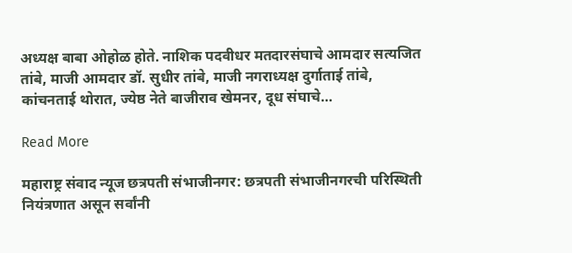अध्यक्ष बाबा ओहोळ होते. नाशिक पदवीधर मतदारसंघाचे आमदार सत्यजित तांबे, माजी आमदार डॉ. सुधीर तांबे, माजी नगराध्यक्ष दुर्गाताई तांबे, कांचनताई थोरात, ज्येष्ठ नेते बाजीराव खेमनर, दूध संघाचे…

Read More

महाराष्ट्र संवाद न्यूज छत्रपती संभाजीनगर: छत्रपती संभाजीनगरची परिस्थिती नियंत्रणात असून सर्वांनी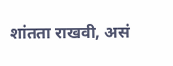शांतता राखवी, असं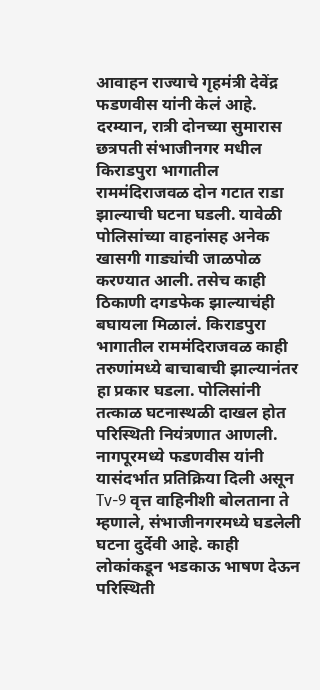आवाहन राज्याचे गृहमंत्री देवेंद्र फडणवीस यांनी केलं आहे. दरम्यान, रात्री दोनच्या सुमारास छत्रपती संभाजीनगर मधील किराडपुरा भागातील राममंदिराजवळ दोन गटात राडा झाल्याची घटना घडली. यावेळी पोलिसांच्या वाहनांसह अनेक खासगी गाड्यांची जाळपोळ करण्यात आली. तसेच काही ठिकाणी दगडफेक झाल्याचंही बघायला मिळालं. किराडपुरा भागातील राममंदिराजवळ काही तरुणांमध्ये बाचाबाची झाल्यानंतर हा प्रकार घडला. पोलिसांनी तत्काळ घटनास्थळी दाखल होत परिस्थिती नियंत्रणात आणली. नागपूरमध्ये फडणवीस यांनी यासंदर्भात प्रतिक्रिया दिली असून Tv-9 वृत्त वाहिनीशी बोलताना ते म्हणाले, संभाजीनगरमध्ये घडलेली घटना दुर्देवी आहे. काही लोकांकडून भडकाऊ भाषण देऊन परिस्थिती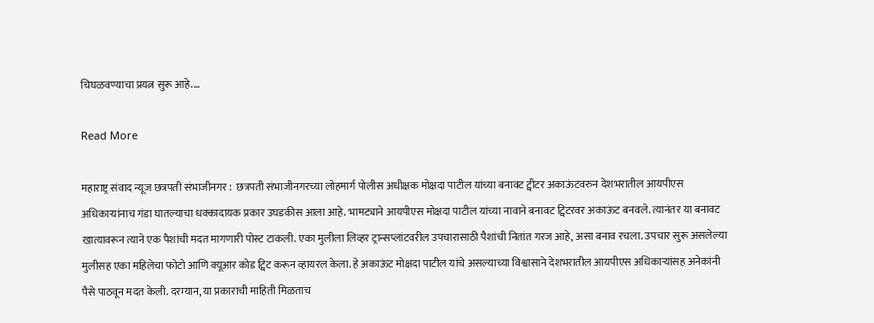चिघळवण्याचा प्रयत्न सुरू आहे.…

Read More

महाराष्ट्र संवाद न्यूज छत्रपती संभाजीनगर :  छत्रपती संभाजीनगरच्या लोहमार्ग पोलीस अधीक्षक मोक्षदा पाटील यांच्या बनावट ट्वीटर अकाऊंटवरुन देशभरातील आयपीएस अधिकाऱ्यांनाच गंडा घातल्याचा धक्कादायक प्रकार उघडकीस आला आहे. भामट्याने आयपीएस मोक्षदा पाटील यांच्या नावाने बनावट ट्विटरवर अकाऊंट बनवले. त्यानंतर या बनावट खात्यावरून त्याने एक पैशांची मदत मागणारी पोस्ट टाकली. एका मुलीला लिव्हर ट्रान्सप्लांटवरील उपचारासाठी पैशांची नितांत गरज आहे, असा बनाव रचला. उपचार सुरू असलेल्या मुलीसह एका महिलेचा फोटो आणि क्यूआर कोड ट्विट करून व्हायरल केला. हे अकाऊंट मोक्षदा पाटील यांचे असल्याच्या विश्वासाने देशभरातील आयपीएस अधिकाऱ्यांसह अनेकांनी पैसे पाठवून मदत केली. दरम्यान, या प्रकाराची माहिती मिळताच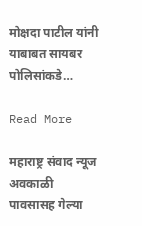मोक्षदा पाटील यांनी याबाबत सायबर पोलिसांकडे…

Read More

महाराष्ट्र संवाद न्यूज अवकाळी पावसासह गेल्या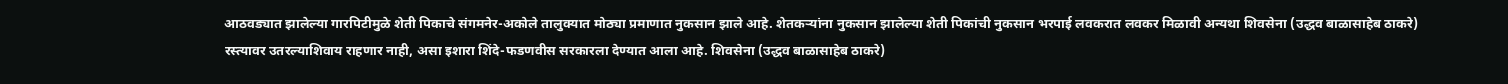आठवड्यात झालेल्या गारपिटीमुळे शेती पिकाचे संगमनेर-अकोले तालुक्यात मोठ्या प्रमाणात नुकसान झाले आहे. शेतकऱ्यांना नुकसान झालेल्या शेती पिकांची नुकसान भरपाई लवकरात लवकर मिळावी अन्यथा शिवसेना (उद्धव बाळासाहेब ठाकरे) रस्त्यावर उतरल्याशिवाय राहणार नाही, असा इशारा शिंदे-फडणवीस सरकारला देण्यात आला आहे. शिवसेना (उद्धव बाळासाहेब ठाकरे)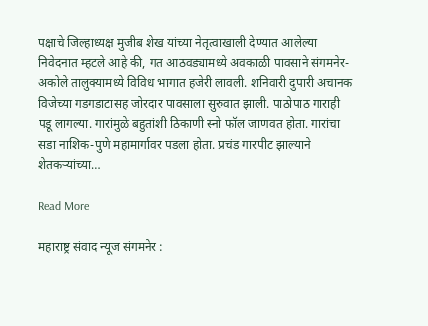पक्षाचे जिल्हाध्यक्ष मुजीब शेख यांच्या नेतृत्वाखाली देण्यात आलेल्या निवेदनात म्हटले आहे की, गत आठवड्यामध्ये अवकाळी पावसाने संगमनेर-अकोले तालुक्यामध्ये विविध भागात हजेरी लावली. शनिवारी दुपारी अचानक विजेच्या गडगडाटासह जोरदार पावसाला सुरुवात झाली. पाठोपाठ गाराही पडू लागल्या. गारांमुळे बहुतांशी ठिकाणी स्नो फॉल जाणवत होता. गारांचा सडा नाशिक-पुणे महामार्गावर पडला होता. प्रचंड गारपीट झाल्याने शेतकऱ्यांच्या…

Read More

महाराष्ट्र संवाद न्यूज संगमनेर :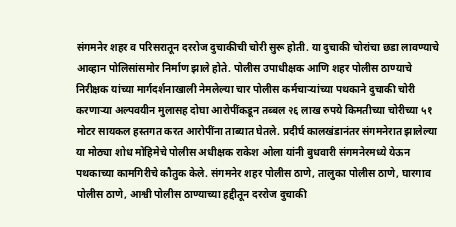संगमनेर शहर व परिसरातून दररोज दुचाकीची चोरी सुरू होती. या दुचाकी चोरांचा छडा लावण्याचे आव्हान पोलिसांसमोर निर्माण झाले होते. पोलीस उपाधीक्षक आणि शहर पोलीस ठाण्याचे निरीक्षक यांच्या मार्गदर्शनाखाली नेमलेल्या चार पोलीस कर्मचाऱ्यांच्या पथकाने दुचाकी चोरी करणाऱ्या अल्पवयीन मुलासह दोघा आरोपींकडून तब्बल २६ लाख रुपये किमतीच्या चोरीच्या ५१ मोटर सायकल हस्तगत करत आरोपींना ताब्यात घेतले. प्रदीर्घ कालखंडानंतर संगमनेरात झालेल्या या मोठ्या शोध मोहिमेचे पोलीस अधीक्षक राकेश ओला यांनी बुधवारी संगमनेरमध्ये येऊन पथकाच्या कामगिरीचे कौतुक केले. संगमनेर शहर पोलीस ठाणे, तालुका पोलीस ठाणे, घारगाव पोलीस ठाणे, आश्वी पोलीस ठाण्याच्या हद्दीतून दररोज दुचाकी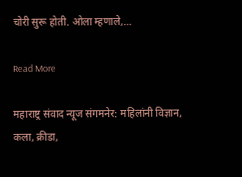चोरी सुरू होती. ओला म्हणाले,…

Read More

महाराष्ट्र संवाद न्यूज संगमनेर: महिलांनी विज्ञान, कला, क्रीडा,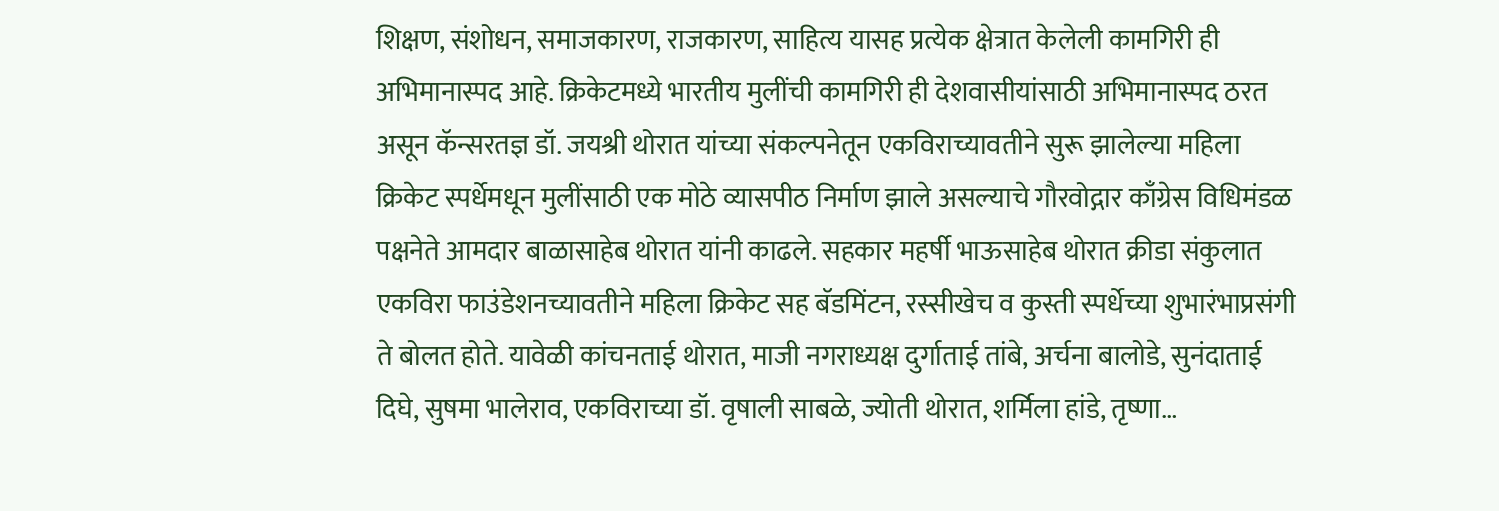शिक्षण, संशोधन, समाजकारण, राजकारण, साहित्य यासह प्रत्येक क्षेत्रात केलेली कामगिरी ही अभिमानास्पद आहे. क्रिकेटमध्ये भारतीय मुलींची कामगिरी ही देशवासीयांसाठी अभिमानास्पद ठरत असून कॅन्सरतज्ञ डॉ. जयश्री थोरात यांच्या संकल्पनेतून एकविराच्यावतीने सुरू झालेल्या महिला क्रिकेट स्पर्धेमधून मुलींसाठी एक मोठे व्यासपीठ निर्माण झाले असल्याचे गौरवोद्गार काँग्रेस विधिमंडळ पक्षनेते आमदार बाळासाहेब थोरात यांनी काढले. सहकार महर्षी भाऊसाहेब थोरात क्रीडा संकुलात एकविरा फाउंडेशनच्यावतीने महिला क्रिकेट सह बॅडमिंटन, रस्सीखेच व कुस्ती स्पर्धेच्या शुभारंभाप्रसंगी ते बोलत होते. यावेळी कांचनताई थोरात, माजी नगराध्यक्ष दुर्गाताई तांबे, अर्चना बालोडे, सुनंदाताई दिघे, सुषमा भालेराव, एकविराच्या डॉ. वृषाली साबळे, ज्योती थोरात, शर्मिला हांडे, तृष्णा…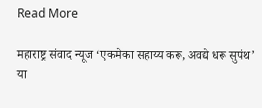Read More

महाराष्ट्र संवाद न्यूज ‘एकमेका सहाय्य करू, अवद्ये धरू सुपंथ’ या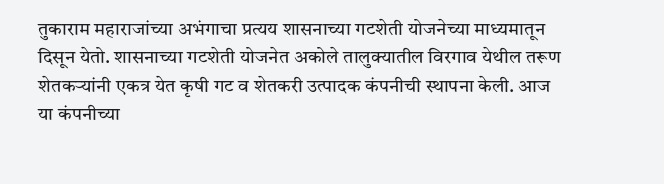तुकाराम महाराजांच्या अभंगाचा प्रत्यय शासनाच्या गटशेती योजनेच्या माध्यमातून दिसून येतो. शासनाच्या गटशेती योजनेत अकोले तालुक्यातील विरगाव येथील तरूण शेतकऱ्यांनी एकत्र येत कृषी गट व शेतकरी उत्पादक कंपनीची स्थापना केली. आज या कंपनीच्या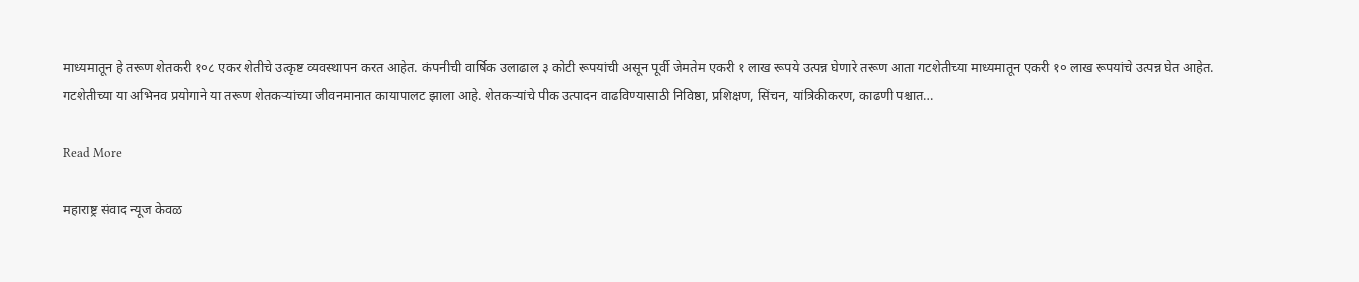माध्यमातून हे तरूण शेतकरी १०८ एकर शेतीचे उत्कृष्ट व्यवस्थापन करत आहेत. कंपनीची वार्षिक उलाढाल ३ कोटी रूपयांची असून पूर्वी जेमतेम एकरी १ लाख रूपये उत्पन्न घेणारे तरूण आता गटशेतीच्या माध्यमातून एकरी १० लाख रूपयांचे उत्पन्न घेत आहेत. गटशेतीच्या या अभिनव प्रयोगाने या तरूण शेतकऱ्यांच्या जीवनमानात कायापालट झाला आहे. शेतकऱ्यांचे पीक उत्पादन वाढविण्यासाठी निविष्ठा, प्रशिक्षण, सिंचन, यांत्रिकीकरण, काढणी पश्चात…

Read More

महाराष्ट्र संवाद न्यूज केवळ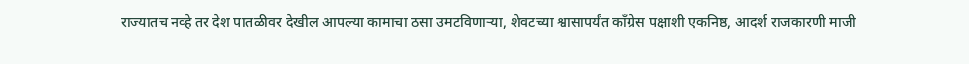राज्यातच नव्हे तर देश पातळीवर देखील आपल्या कामाचा ठसा उमटविणाऱ्या, शेवटच्या श्वासापर्यंत काँग्रेस पक्षाशी एकनिष्ठ, आदर्श राजकारणी माजी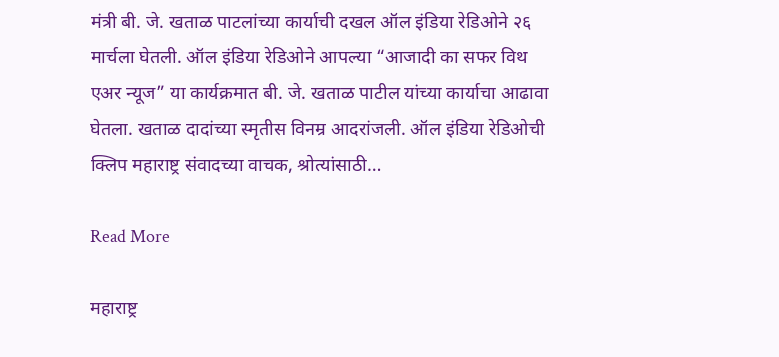मंत्री बी. जे. खताळ पाटलांच्या कार्याची दखल ऑल इंडिया रेडिओने २६ मार्चला घेतली. ऑल इंडिया रेडिओने आपल्या “आजादी का सफर विथ एअर न्यूज” या कार्यक्रमात बी. जे. खताळ पाटील यांच्या कार्याचा आढावा घेतला. खताळ दादांच्या स्मृतीस विनम्र आदरांजली. ऑल इंडिया रेडिओची क्लिप महाराष्ट्र संवादच्या वाचक, श्रोत्यांसाठी…

Read More

महाराष्ट्र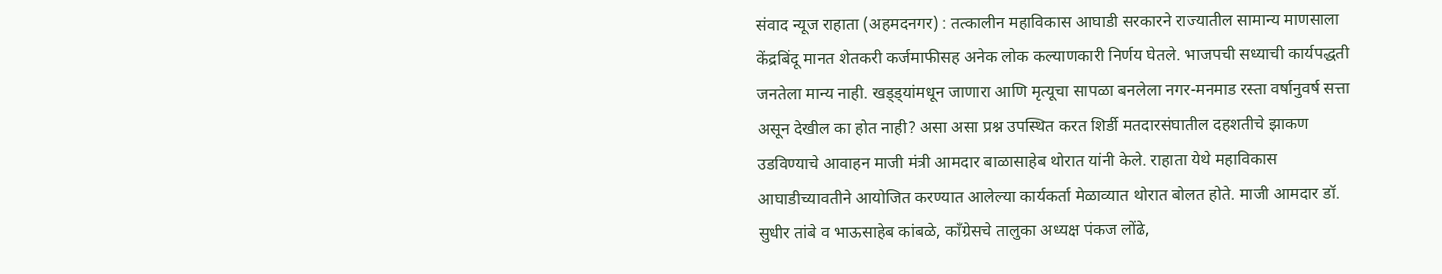संवाद न्यूज राहाता (अहमदनगर) : तत्कालीन महाविकास आघाडी सरकारने राज्यातील सामान्य माणसाला केंद्रबिंदू मानत शेतकरी कर्जमाफीसह अनेक लोक कल्याणकारी निर्णय घेतले. भाजपची सध्याची कार्यपद्धती जनतेला मान्य नाही. खड्ड्यांमधून जाणारा आणि मृत्यूचा सापळा बनलेला नगर-मनमाड रस्ता वर्षानुवर्ष सत्ता असून देखील का होत नाही? असा असा प्रश्न उपस्थित करत शिर्डी मतदारसंघातील दहशतीचे झाकण उडविण्याचे आवाहन माजी मंत्री आमदार बाळासाहेब थोरात यांनी केले. राहाता येथे महाविकास आघाडीच्यावतीने आयोजित करण्यात आलेल्या कार्यकर्ता मेळाव्यात थोरात बोलत होते. माजी आमदार डॉ. सुधीर तांबे व भाऊसाहेब कांबळे, काँग्रेसचे तालुका अध्यक्ष पंकज लोंढे,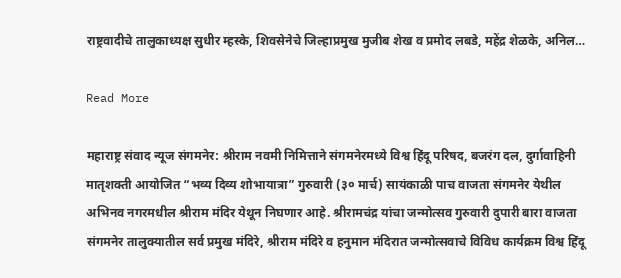राष्ट्रवादीचे तालुकाध्यक्ष सुधीर म्हस्के, शिवसेनेचे जिल्हाप्रमुख मुजीब शेख व प्रमोद लबडे, महेंद्र शेळके, अनिल…

Read More

महाराष्ट्र संवाद न्यूज संगमनेर: श्रीराम नवमी निमित्ताने संगमनेरमध्ये विश्व हिंदू परिषद, बजरंग दल, दुर्गावाहिनी मातृशक्ती आयोजित “भव्य दिव्य शोभायात्रा” गुरुवारी (३० मार्च) सायंकाळी पाच वाजता संगमनेर येथील अभिनव नगरमधील श्रीराम मंदिर येथून निघणार आहे. श्रीरामचंद्र यांचा जन्मोत्सव गुरुवारी दुपारी बारा वाजता संगमनेर तालुक्यातील सर्व प्रमुख मंदिरे, श्रीराम मंदिरे व हनुमान मंदिरात जन्मोत्सवाचे विविध कार्यक्रम विश्व हिंदू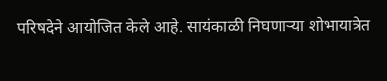परिषदेने आयोजित केले आहे. सायंकाळी निघणाऱ्या शोभायात्रेत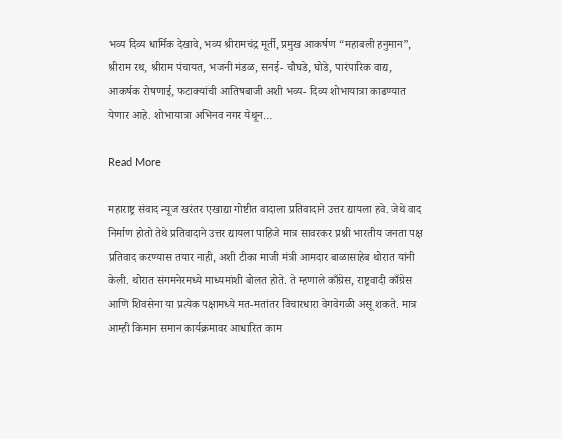भव्य दिव्य धार्मिक देखावे, भव्य श्रीरामचंद्र मूर्ती, प्रमुख आकर्षण “महाबली हनुमान”, श्रीराम रथ, श्रीराम पंचायत, भजनी मंडळ, सनई- चौघडे, घोडे, पारंपारिक वाद्य, आकर्षक रोषणाई, फटाक्यांची आतिषबाजी अशी भव्य- दिव्य शोभायात्रा काढण्यात येणार आहे. शोभायात्रा अभिनव नगर येथून…

Read More

महाराष्ट्र संवाद न्यूज खरंतर एखाद्या गोष्टीत वादाला प्रतिवादाने उत्तर द्यायला हवे. जेथे वाद निर्माण होतो तेथे प्रतिवादाने उत्तर द्यायला पाहिजे मात्र सावरकर प्रश्नी भारतीय जनता पक्ष प्रतिवाद करण्यास तयार नाही, अशी टीका माजी मंत्री आमदार बाळासाहेब थोरात यांनी केली. थोरात संगमनेरमध्ये माध्यमांशी बोलत होते. ते म्हणाले काँग्रेस, राष्ट्रवादी काँग्रेस आणि शिवसेना या प्रत्येक पक्षामध्ये मत-मतांतर विचारधारा वेगवेगळी असू शकते. मात्र आम्ही किमान समान कार्यक्रमावर आधारित काम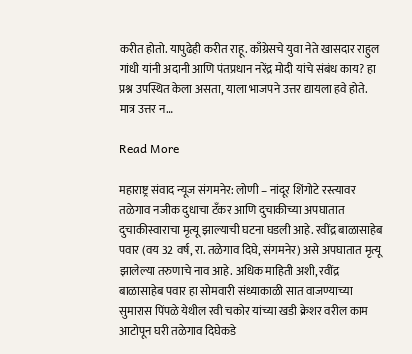करीत होतो. यापुढेही करीत राहू. काँग्रेसचे युवा नेते खासदार राहुल गांधी यांनी अदानी आणि पंतप्रधान नरेंद्र मोदी यांचे संबंध काय? हा प्रश्न उपस्थित केला असता, याला भाजपने उत्तर द्यायला हवे होते. मात्र उत्तर न…

Read More

महाराष्ट्र संवाद न्यूज संगमनेर: लोणी – नांदूर शिंगोटे रस्त्यावर तळेगाव नजीक दुधाचा टँकर आणि दुचाकीच्या अपघातात दुचाकीस्वाराचा मृत्यू झाल्याची घटना घडली आहे. रवींद्र बाळासाहेब पवार (वय 32 वर्ष, रा. तळेगाव दिघे, संगमनेर) असे अपघातात मृत्यू झालेल्या तरुणाचे नाव आहे. अधिक माहिती अशी, रवींद्र बाळासाहेब पवार हा सोमवारी संध्याकाळी सात वाजण्याच्या सुमारास पिंपळे येथील रवी चकोर यांच्या खडी क्रेशर वरील काम आटोपून घरी तळेगाव दिघेकडे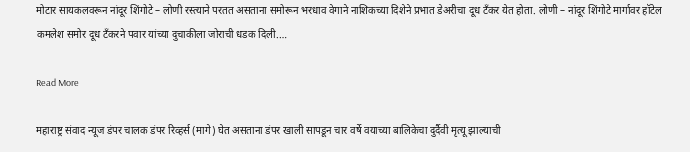मोटार सायकलवरून नांदूर शिंगोटे – लोणी रस्त्याने परतत असताना समोरून भरधाव वेगाने नाशिकच्या दिशेने प्रभात डेअरीचा दूध टँकर येत होता. लोणी – नांदूर शिंगोटे मार्गावर हॉटेल कमलेश समोर दूध टॅंकरने पवार यांच्या दुचाकीला जोराची धडक दिली.…

Read More

महाराष्ट्र संवाद न्यूज डंपर चालक डंपर रिव्हर्स (मागे) घेत असताना डंपर खाली सापडून चार वर्षे वयाच्या बालिकेचा दुर्दैवी मृत्यू झाल्याची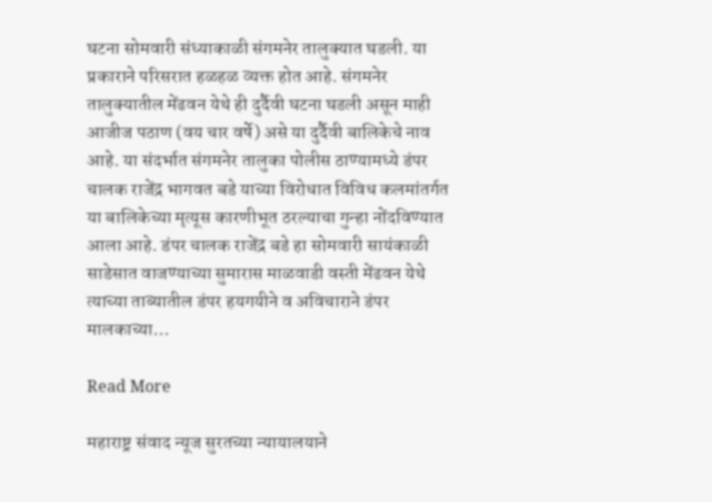घटना सोमवारी संध्याकाळी संगमनेर तालुक्यात घडली. या प्रकाराने परिसरात हळहळ व्यक्त होत आहे. संगमनेर तालुक्यातील मेंढवन येथे ही दुर्दैवी घटना घडली असून माही आजीज पठाण (वय चार वर्षे) असे या दुर्दैवी बालिकेचे नाव आहे. या संदर्भात संगमनेर तालुका पोलीस ठाण्यामध्ये डंपर चालक राजेंद्र भागवत बडे याच्या विरोधात विविध कलमांतर्गत या बालिकेच्या मृत्यूस कारणीभूत ठरल्याचा गुन्हा नोंदविण्यात आला आहे. डंपर चालक राजेंद्र बडे हा सोमवारी सायंकाळी साडेसात वाजण्याच्या सुमारास माळवाडी वस्ती मेंढवन येथे त्याच्या ताब्यातील डंपर हयगयीने व अविचाराने डंपर मालकाच्या…

Read More

महाराष्ट्र संवाद न्यूज सुरतच्या न्यायालयाने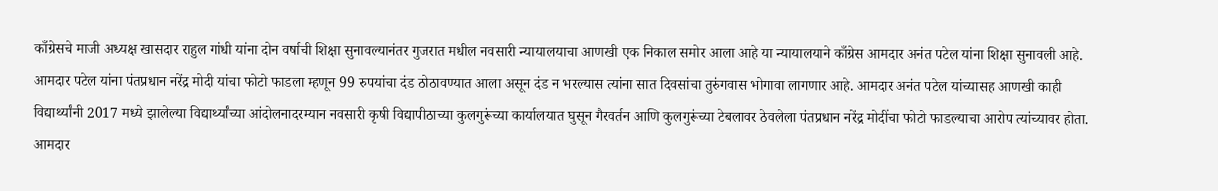काँग्रेसचे माजी अध्यक्ष खासदार राहुल गांधी यांना दोन वर्षाची शिक्षा सुनावल्यानंतर गुजरात मधील नवसारी न्यायालयाचा आणखी एक निकाल समोर आला आहे या न्यायालयाने काँग्रेस आमदार अनंत पटेल यांना शिक्षा सुनावली आहे. आमदार पटेल यांना पंतप्रधान नरेंद्र मोदी यांचा फोटो फाडला म्हणून 99 रुपयांचा दंड ठोठावण्यात आला असून दंड न भरल्यास त्यांना सात दिवसांचा तुरुंगवास भोगावा लागणार आहे. आमदार अनंत पटेल यांच्यासह आणखी काही विद्यार्थ्यांनी 2017 मध्ये झालेल्या विद्यार्थ्यांच्या आंदोलनादरम्यान नवसारी कृषी विद्यापीठाच्या कुलगुरूंच्या कार्यालयात घुसून गैरवर्तन आणि कुलगुरूंच्या टेबलावर ठेवलेला पंतप्रधान नरेंद्र मोदींचा फोटो फाडल्याचा आरोप त्यांच्यावर होता. आमदार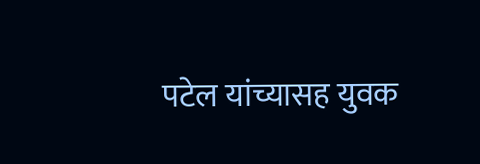पटेल यांच्यासह युवक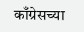काँग्रेसच्या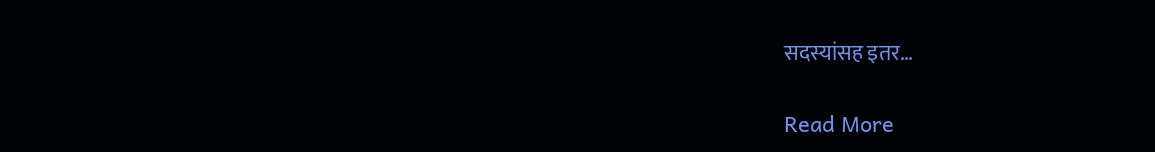सदस्यांसह इतर…

Read More